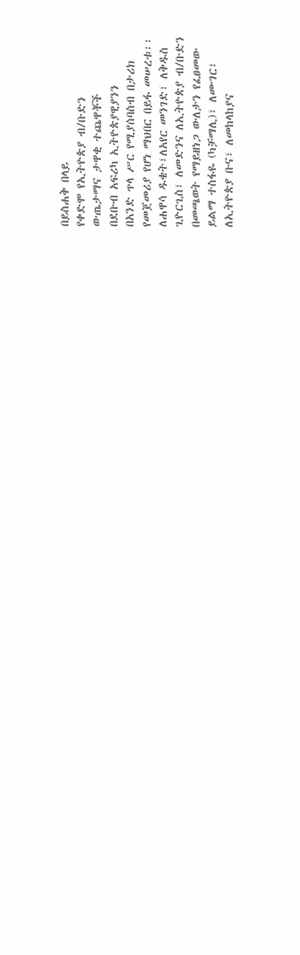በይስሐቅ በላይ
የቀድሞ የኢትዮጵያ ብ/ቡድን
ውጤታማና ታዋቂ ተጨዋቾች
በደቡብ አፍሪካ ኢትዮጵያዊያንን
በአንድ ጥላ ሥር የሚያሰባስብ በታሪክ
የመጀመሪያ የሆነ ማህበር በይፋ መሠረቱ፡፡
ለሐዋሳ ዱቄት፣ለአየር መንገድ፣ ለቅዱስ
ጊዮርጊስ፣ ለመድንና ለኢትዮጵያ ብ/ቡድን
በመጫወት የማይዘነጋ ውለታን የፈፀመው
ይልማ ተስፋዬ (ካቻማሊ)፣ ለሙገር፣
ለኢትዮጵያ ቡና፣ ለመከላከያና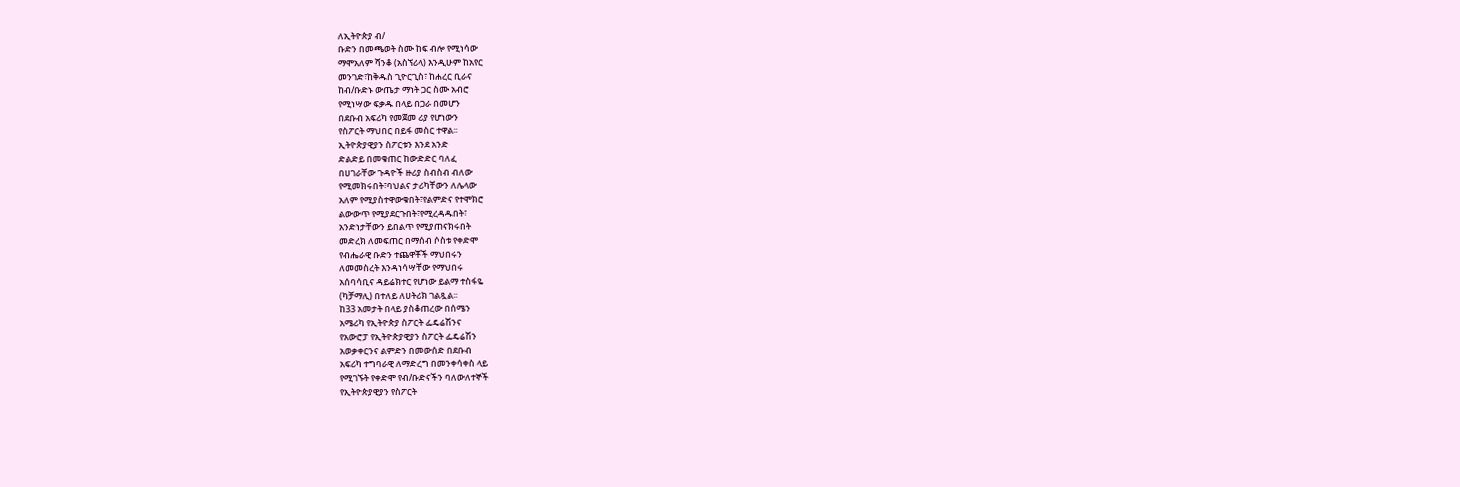ለኢትዮጵያ ብ/
ቡድን በመጫወት ስሙ ከፍ ብሎ የሚነሳው
ማሞአለም ሻንቆ (አስኘሪላ) እንዲሁም ከአየር
መንገድ፣ከቅዱስ ጊዮርጊስ፣ ከሐረር ቢራና
ከብ/ቡድኑ ውጤታ ማነት ጋር ስሙ አብሮ
የሚነሣው ፍቃዱ በላይ በጋራ በመሆን
በደቡብ አፍሪካ የመጀመ ሪያ የሆነውን
የስፖርት ማህበር በይፋ መስር ተዋል፡፡
ኢትዮጵያዊያን ስፖርቱን እንደ አንድ
ድልድይ በመቁጠር ከውድድር ባለፈ
በሀገራቸው ጉዳዮች ዙሪያ ስብስብ ብለው
የሚመክሩበት፣ባህልና ታሪካቸውን ለሌላው
አለም የሚያስተዋውቁበት፣የልምድና የተሞክሮ
ልውውጥ የሚያደርጉበት፣የሚረዳዱበት፣
አንድነታቸውን ይበልጥ የሚያጠናክሩበት
መድረክ ለመፍጠር በማሰብ ሶስቱ የቀድሞ
የብሔራዊ ቡድን ተጨዋቾች ማህበሩን
ለመመስረት እንዳነሳሣቸው የማህበሩ
አሰባሳቢና ዳይሬክተር የሆነው ይልማ ተስፋዬ
(ካቻማሊ) በተለይ ለሀትሪክ ገልጿል፡፡
ከ33 አመታት በላይ ያስቆጠረው በሰሜን
አሜሪካ የኢትዮጵያ ስፖርት ፌዴሬሽንና
የአውሮፓ የኢትዮጵያዊያን ስፖርት ፌዴሬሽን
አወቃቀርንና ልምድን በመውሰድ በደቡብ
አፍሪካ ተግባራዊ ለማድረግ በመንቀሳቀስ ላይ
የሚገኙት የቀድሞ የብ/ቡድናችን ባለውለተኞች
የኢትዮጵያዊያን የስፖርት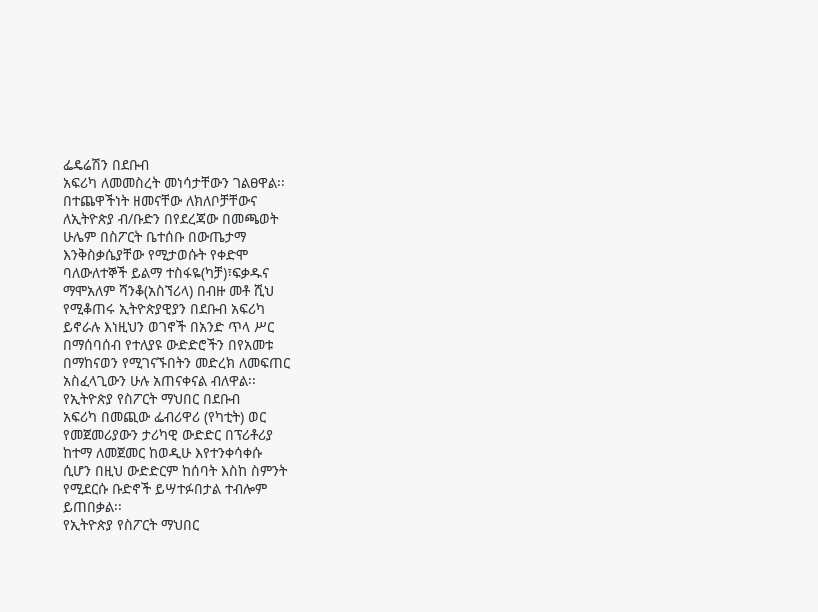ፌዴሬሽን በደቡብ
አፍሪካ ለመመስረት መነሳታቸውን ገልፀዋል፡፡
በተጨዋችነት ዘመናቸው ለክለቦቻቸውና
ለኢትዮጵያ ብ/ቡድን በየደረጃው በመጫወት
ሁሌም በስፖርት ቤተሰቡ በውጤታማ
እንቅስቃሴያቸው የሚታወሱት የቀድሞ
ባለውለተኞች ይልማ ተስፋዬ(ካቻ)፣ፍቃዱና
ማሞአለም ሻንቆ(አስኘሪላ) በብዙ መቶ ሺህ
የሚቆጠሩ ኢትዮጵያዊያን በደቡብ አፍሪካ
ይኖራሉ እነዚህን ወገኖች በአንድ ጥላ ሥር
በማሰባሰብ የተለያዩ ውድድሮችን በየአመቱ
በማከናወን የሚገናኙበትን መድረክ ለመፍጠር
አስፈላጊውን ሁሉ አጠናቀናል ብለዋል፡፡
የኢትዮጵያ የስፖርት ማህበር በደቡብ
አፍሪካ በመጪው ፌብሪዋሪ (የካቲት) ወር
የመጀመሪያውን ታሪካዊ ውድድር በፕሪቶሪያ
ከተማ ለመጀመር ከወዲሁ እየተንቀሳቀሱ
ሲሆን በዚህ ውድድርም ከሰባት እስከ ስምንት
የሚደርሱ ቡድኖች ይሣተፉበታል ተብሎም
ይጠበቃል፡፡
የኢትዮጵያ የስፖርት ማህበር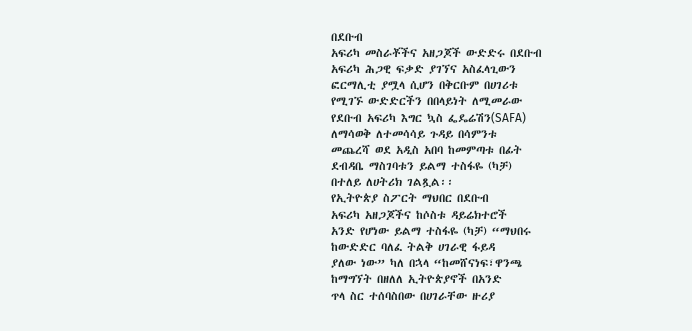በደቡብ
አፍሪካ መስራቾችና አዘጋጆች ውድድሩ በደቡብ
አፍሪካ ሕጋዊ ፍቃድ ያገኘና አስፈላጊውን
ፎርማሊቲ ያሟላ ሲሆን በቅርቡም በሀገሪቱ
የሚገኙ ውድድርችን በበላይነት ለሚመራው
የደቡብ አፍሪካ እግር ኳስ ፌዴሬሽን(SAFA)
ለማሳወቅ ለተመሳሳይ ጉዳይ በሳምንቱ
መጨረሻ ወደ አዲስ አበባ ከመምጣቱ በፊት
ደብዳቤ ማስገባቱን ይልማ ተስፋዬ (ካቻ)
በተለይ ለሀትሪክ ገልጿል፡፡
የኢትዮጵያ ስፖርት ማህበር በደቡብ
አፍሪካ አዘጋጆችና ከሶስቱ ዳይሬክተሮች
አንድ የሆነው ይልማ ተስፋዬ (ካቻ) “ማህበሩ
ከውድድር ባለፈ ትልቅ ሀገራዊ ፋይዳ
ያለው ነው” ካለ በኋላ “ከመሸናነፍ፣ዋንጫ
ከማግኘት በዘለለ ኢትዮጵያኖች በአንድ
ጥላ ስር ተሰባስበው በሀገራቸው ዙሪያ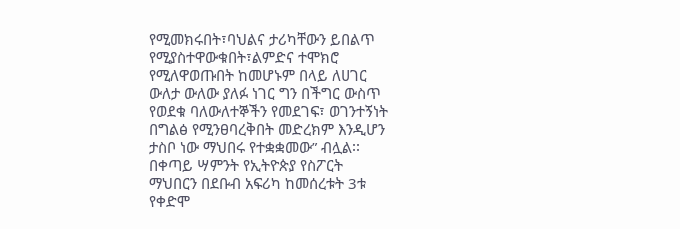የሚመክሩበት፣ባህልና ታሪካቸውን ይበልጥ
የሚያስተዋውቁበት፣ልምድና ተሞክሮ
የሚለዋወጡበት ከመሆኑም በላይ ለሀገር
ውለታ ውለው ያለፉ ነገር ግን በችግር ውስጥ
የወደቁ ባለውለተኞችን የመደገፍ፣ ወገንተኝነት
በግልፅ የሚንፀባረቅበት መድረክም እንዲሆን
ታስቦ ነው ማህበሩ የተቋቋመው” ብሏል፡፡
በቀጣይ ሣምንት የኢትዮጵያ የስፖርት
ማህበርን በደቡብ አፍሪካ ከመሰረቱት 3ቱ
የቀድሞ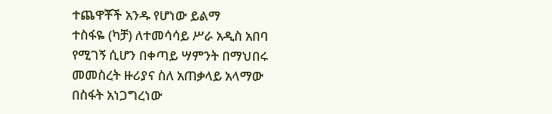ተጨዋቾች አንዱ የሆነው ይልማ
ተስፋዬ (ካቻ) ለተመሳሳይ ሥራ አዲስ አበባ
የሚገኝ ሲሆን በቀጣይ ሣምንት በማህበሩ
መመስረት ዙሪያና ስለ አጠቃላይ አላማው
በስፋት አነጋግረነው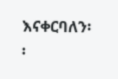እናቀርባለን፡፡